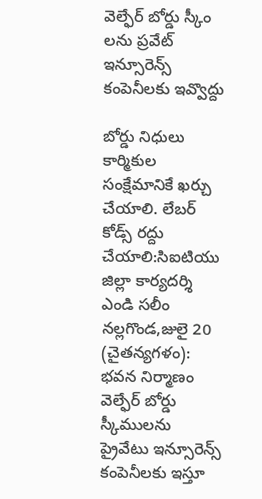వెల్ఫేర్ బోర్డు స్కీం లను ప్రవేట్ ఇన్సూరెన్స్ కంపెనీలకు ఇవ్వొద్దు

బోర్డు నిధులు కార్మికుల సంక్షేమానికే ఖర్చు చేయాలి. లేబర్ కోడ్స్ రద్దు చేయాలి:సిఐటియు జిల్లా కార్యదర్శి ఎండి సలీం నల్లగొండ,జులై 20 (చైతన్యగళం): భవన నిర్మాణం వెల్ఫేర్ బోర్డు స్కీములను ప్రైవేటు ఇన్సూరెన్స్ కంపెనీలకు ఇస్తూ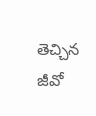తెచ్చిన జీవో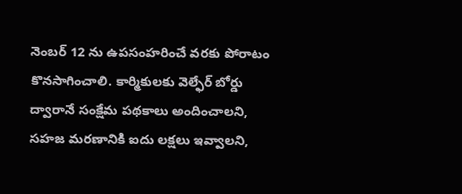నెంబర్ 12 ను ఉపసంహరించే వరకు పోరాటం కొనసాగించాలి. కార్మికులకు వెల్ఫేర్ బోర్డు ద్వారానే సంక్షేమ పథకాలు అందించాలని, సహజ మరణానికి ఐదు లక్షలు ఇవ్వాలని,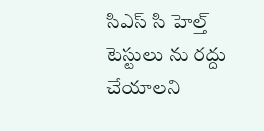సిఎస్ సి హెల్త్ టెస్టులు ను రద్దు చేయాలని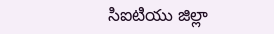సిఐటియు జిల్లా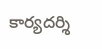కార్యదర్శి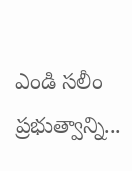ఎండి సలీం ప్రభుత్వాన్ని...